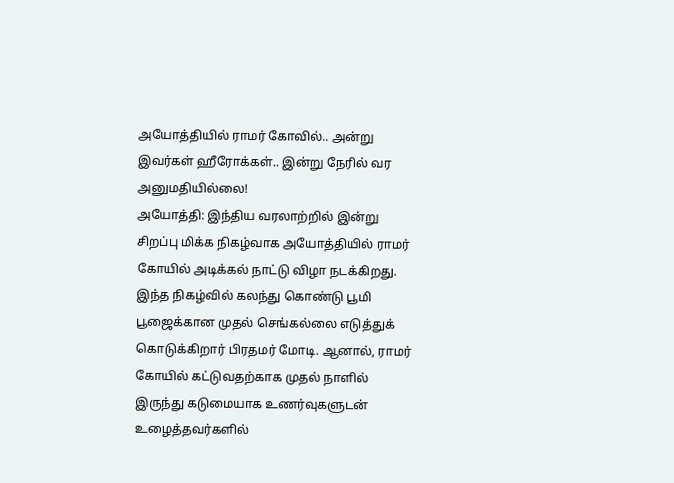அயோத்தியில் ராமர் கோவில்.. அன்று இவர்கள் ஹீரோக்கள்.. இன்று நேரில் வர அனுமதியில்லை!
அயோத்தி: இந்திய வரலாற்றில் இன்று சிறப்பு மிக்க நிகழ்வாக அயோத்தியில் ராமர் கோயில் அடிக்கல் நாட்டு விழா நடக்கிறது. இந்த நிகழ்வில் கலந்து கொண்டு பூமி பூஜைக்கான முதல் செங்கல்லை எடுத்துக் கொடுக்கிறார் பிரதமர் மோடி. ஆனால், ராமர் கோயில் கட்டுவதற்காக முதல் நாளில் இருந்து கடுமையாக உணர்வுகளுடன் உழைத்தவர்களில்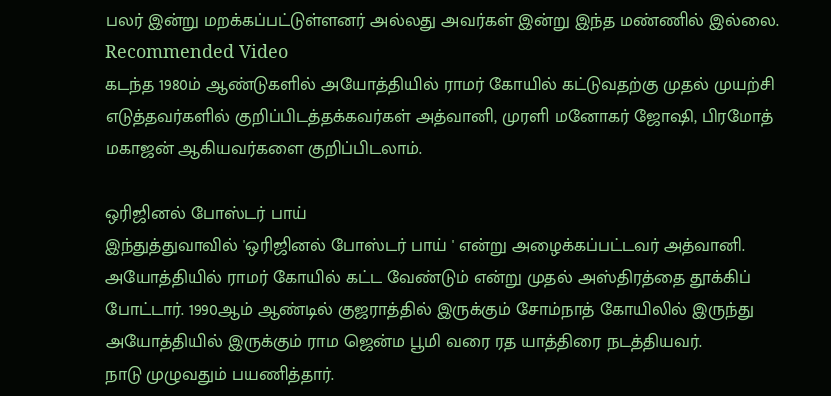பலர் இன்று மறக்கப்பட்டுள்ளனர் அல்லது அவர்கள் இன்று இந்த மண்ணில் இல்லை.
Recommended Video
கடந்த 1980ம் ஆண்டுகளில் அயோத்தியில் ராமர் கோயில் கட்டுவதற்கு முதல் முயற்சி எடுத்தவர்களில் குறிப்பிடத்தக்கவர்கள் அத்வானி, முரளி மனோகர் ஜோஷி, பிரமோத் மகாஜன் ஆகியவர்களை குறிப்பிடலாம்.

ஒரிஜினல் போஸ்டர் பாய்
இந்துத்துவாவில் 'ஒரிஜினல் போஸ்டர் பாய் ' என்று அழைக்கப்பட்டவர் அத்வானி. அயோத்தியில் ராமர் கோயில் கட்ட வேண்டும் என்று முதல் அஸ்திரத்தை தூக்கிப் போட்டார். 1990ஆம் ஆண்டில் குஜராத்தில் இருக்கும் சோம்நாத் கோயிலில் இருந்து அயோத்தியில் இருக்கும் ராம ஜென்ம பூமி வரை ரத யாத்திரை நடத்தியவர்.
நாடு முழுவதும் பயணித்தார்.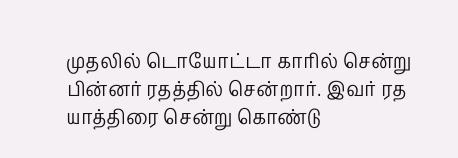முதலில் டொயோட்டா காரில் சென்று பின்னர் ரதத்தில் சென்றார். இவர் ரத யாத்திரை சென்று கொண்டு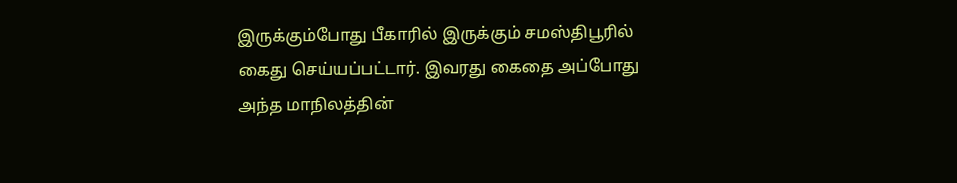இருக்கும்போது பீகாரில் இருக்கும் சமஸ்திபூரில் கைது செய்யப்பட்டார். இவரது கைதை அப்போது அந்த மாநிலத்தின்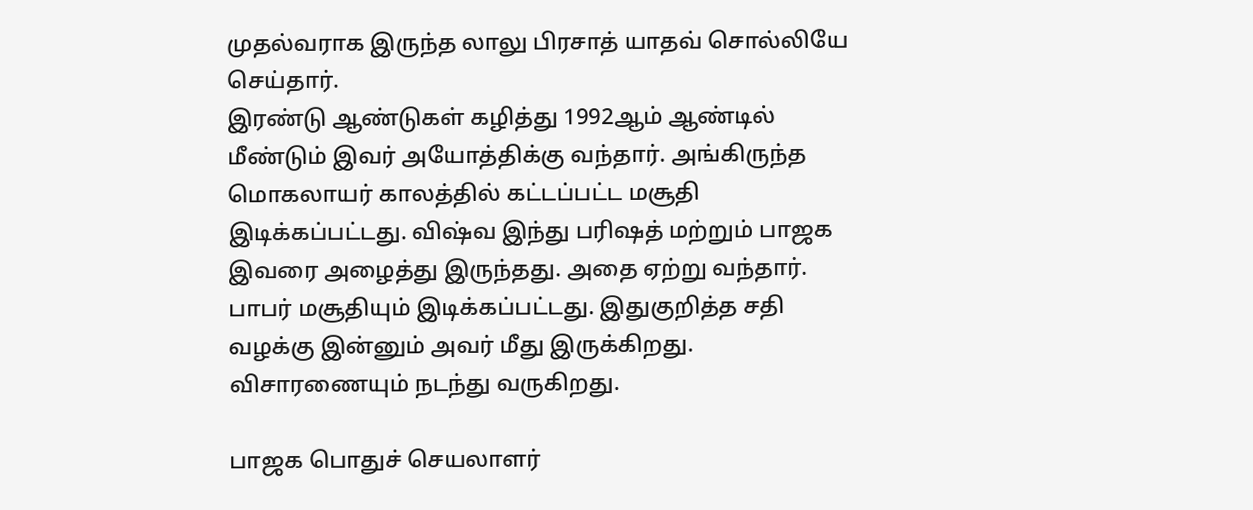முதல்வராக இருந்த லாலு பிரசாத் யாதவ் சொல்லியே செய்தார்.
இரண்டு ஆண்டுகள் கழித்து 1992ஆம் ஆண்டில் மீண்டும் இவர் அயோத்திக்கு வந்தார். அங்கிருந்த மொகலாயர் காலத்தில் கட்டப்பட்ட மசூதி இடிக்கப்பட்டது. விஷ்வ இந்து பரிஷத் மற்றும் பாஜக இவரை அழைத்து இருந்தது. அதை ஏற்று வந்தார். பாபர் மசூதியும் இடிக்கப்பட்டது. இதுகுறித்த சதி வழக்கு இன்னும் அவர் மீது இருக்கிறது. விசாரணையும் நடந்து வருகிறது.

பாஜக பொதுச் செயலாளர்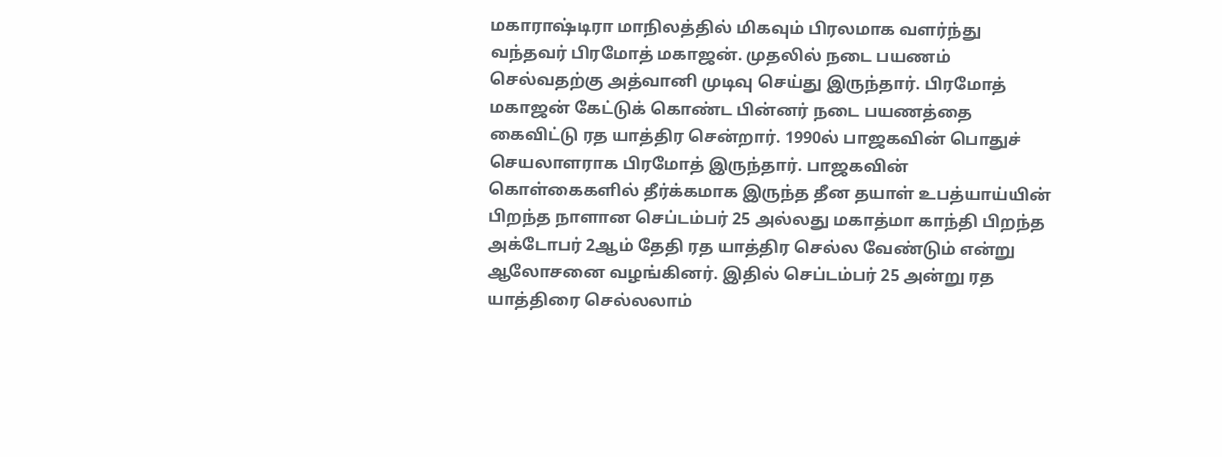மகாராஷ்டிரா மாநிலத்தில் மிகவும் பிரலமாக வளர்ந்து வந்தவர் பிரமோத் மகாஜன். முதலில் நடை பயணம் செல்வதற்கு அத்வானி முடிவு செய்து இருந்தார். பிரமோத் மகாஜன் கேட்டுக் கொண்ட பின்னர் நடை பயணத்தை கைவிட்டு ரத யாத்திர சென்றார். 1990ல் பாஜகவின் பொதுச் செயலாளராக பிரமோத் இருந்தார். பாஜகவின் கொள்கைகளில் தீர்க்கமாக இருந்த தீன தயாள் உபத்யாய்யின் பிறந்த நாளான செப்டம்பர் 25 அல்லது மகாத்மா காந்தி பிறந்த அக்டோபர் 2ஆம் தேதி ரத யாத்திர செல்ல வேண்டும் என்று ஆலோசனை வழங்கினர். இதில் செப்டம்பர் 25 அன்று ரத யாத்திரை செல்லலாம்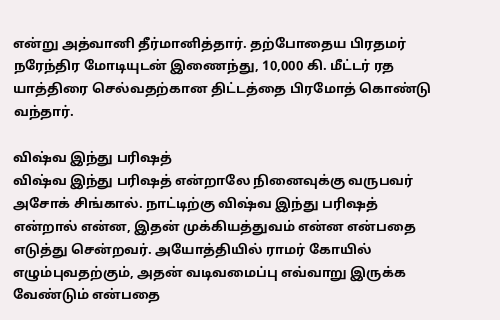என்று அத்வானி தீர்மானித்தார். தற்போதைய பிரதமர் நரேந்திர மோடியுடன் இணைந்து, 10,000 கி. மீட்டர் ரத யாத்திரை செல்வதற்கான திட்டத்தை பிரமோத் கொண்டு வந்தார்.

விஷ்வ இந்து பரிஷத்
விஷ்வ இந்து பரிஷத் என்றாலே நினைவுக்கு வருபவர் அசோக் சிங்கால். நாட்டிற்கு விஷ்வ இந்து பரிஷத் என்றால் என்ன, இதன் முக்கியத்துவம் என்ன என்பதை எடுத்து சென்றவர். அயோத்தியில் ராமர் கோயில் எழும்புவதற்கும், அதன் வடிவமைப்பு எவ்வாறு இருக்க வேண்டும் என்பதை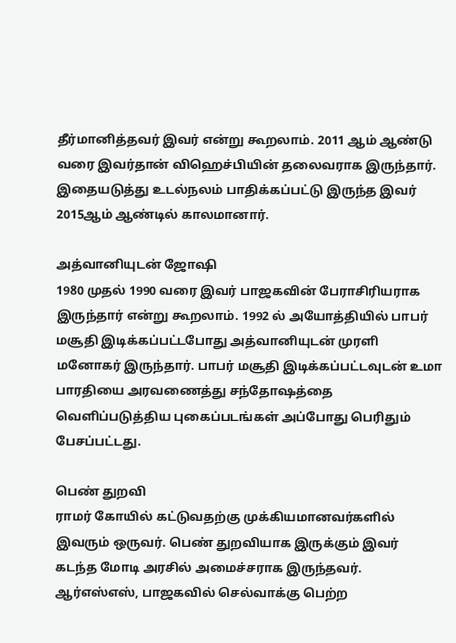தீர்மானித்தவர் இவர் என்று கூறலாம். 2011 ஆம் ஆண்டு வரை இவர்தான் விஹெச்பியின் தலைவராக இருந்தார். இதையடுத்து உடல்நலம் பாதிக்கப்பட்டு இருந்த இவர் 2015ஆம் ஆண்டில் காலமானார்.

அத்வானியுடன் ஜோஷி
1980 முதல் 1990 வரை இவர் பாஜகவின் பேராசிரியராக இருந்தார் என்று கூறலாம். 1992 ல் அயோத்தியில் பாபர் மசூதி இடிக்கப்பட்டபோது அத்வானியுடன் முரளி மனோகர் இருந்தார். பாபர் மசூதி இடிக்கப்பட்டவுடன் உமா பாரதியை அரவணைத்து சந்தோஷத்தை வெளிப்படுத்திய புகைப்படங்கள் அப்போது பெரிதும் பேசப்பட்டது.

பெண் துறவி
ராமர் கோயில் கட்டுவதற்கு முக்கியமானவர்களில் இவரும் ஒருவர். பெண் துறவியாக இருக்கும் இவர் கடந்த மோடி அரசில் அமைச்சராக இருந்தவர். ஆர்எஸ்எஸ், பாஜகவில் செல்வாக்கு பெற்ற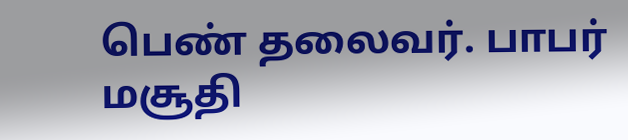பெண் தலைவர். பாபர் மசூதி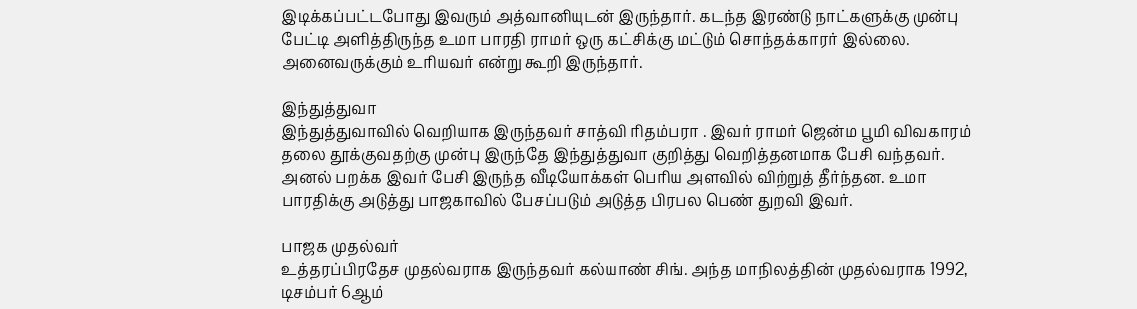இடிக்கப்பட்டபோது இவரும் அத்வானியுடன் இருந்தார். கடந்த இரண்டு நாட்களுக்கு முன்பு பேட்டி அளித்திருந்த உமா பாரதி ராமர் ஒரு கட்சிக்கு மட்டும் சொந்தக்காரர் இல்லை. அனைவருக்கும் உரியவர் என்று கூறி இருந்தார்.

இந்துத்துவா
இந்துத்துவாவில் வெறியாக இருந்தவர் சாத்வி ரிதம்பரா . இவர் ராமர் ஜென்ம பூமி விவகாரம் தலை தூக்குவதற்கு முன்பு இருந்தே இந்துத்துவா குறித்து வெறித்தனமாக பேசி வந்தவர். அனல் பறக்க இவர் பேசி இருந்த வீடியோக்கள் பெரிய அளவில் விற்றுத் தீர்ந்தன. உமா பாரதிக்கு அடுத்து பாஜகாவில் பேசப்படும் அடுத்த பிரபல பெண் துறவி இவர்.

பாஜக முதல்வர்
உத்தரப்பிரதேச முதல்வராக இருந்தவர் கல்யாண் சிங். அந்த மாநிலத்தின் முதல்வராக 1992, டிசம்பர் 6ஆம்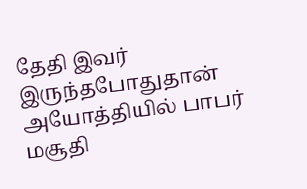தேதி இவர் இருந்தபோதுதான் அயோத்தியில் பாபர் மசூதி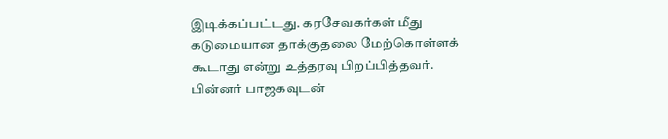இடிக்கப்பட்டது. கரசேவகர்கள் மீது கடுமையான தாக்குதலை மேற்கொள்ளக் கூடாது என்று உத்தரவு பிறப்பித்தவர். பின்னர் பாஜகவுடன்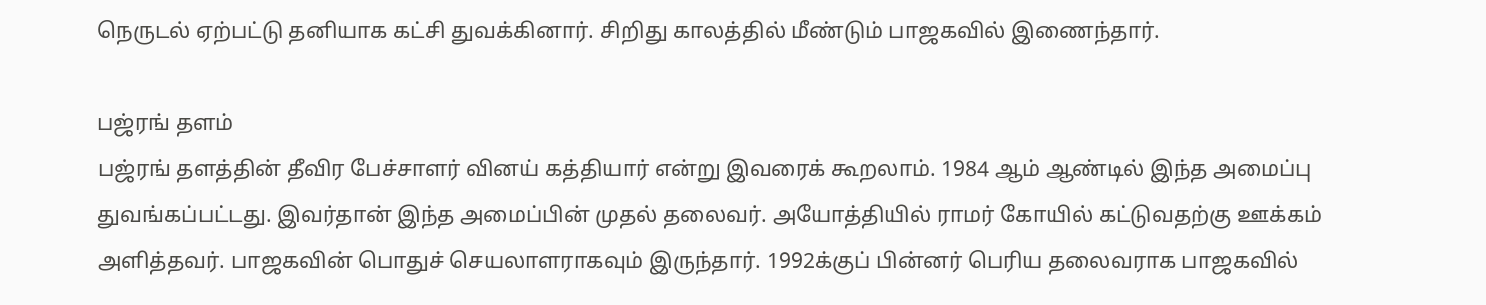நெருடல் ஏற்பட்டு தனியாக கட்சி துவக்கினார். சிறிது காலத்தில் மீண்டும் பாஜகவில் இணைந்தார்.

பஜ்ரங் தளம்
பஜ்ரங் தளத்தின் தீவிர பேச்சாளர் வினய் கத்தியார் என்று இவரைக் கூறலாம். 1984 ஆம் ஆண்டில் இந்த அமைப்பு துவங்கப்பட்டது. இவர்தான் இந்த அமைப்பின் முதல் தலைவர். அயோத்தியில் ராமர் கோயில் கட்டுவதற்கு ஊக்கம் அளித்தவர். பாஜகவின் பொதுச் செயலாளராகவும் இருந்தார். 1992க்குப் பின்னர் பெரிய தலைவராக பாஜகவில்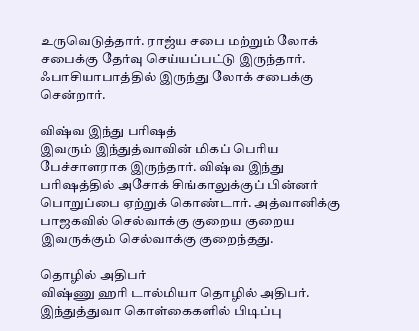உருவெடுத்தார். ராஜ்ய சபை மற்றும் லோக் சபைக்கு தேர்வு செய்யப்பட்டு இருந்தார். ஃபாசியாபாத்தில் இருந்து லோக் சபைக்கு சென்றார்.

விஷ்வ இந்து பரிஷத்
இவரும் இந்துத்வாவின் மிகப் பெரிய பேச்சாளராக இருந்தார். விஷ்வ இந்து பரிஷத்தில் அசோக் சிங்காலுக்குப் பின்னர் பொறுப்பை ஏற்றுக் கொண்டார். அத்வானிக்கு பாஜகவில் செல்வாக்கு குறைய குறைய இவருக்கும் செல்வாக்கு குறைந்தது.

தொழில் அதிபர்
விஷ்ணு ஹரி டால்மியா தொழில் அதிபர். இந்துத்துவா கொள்கைகளில் பிடிப்பு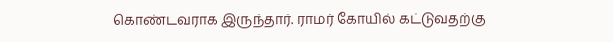கொண்டவராக இருந்தார். ராமர் கோயில் கட்டுவதற்கு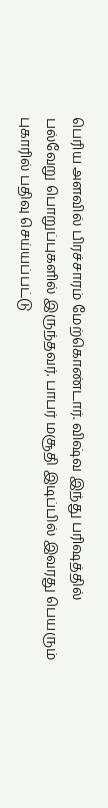பெரிய அளவில் பிரச்சாரம் மேற்கொண்டார். விஷ்வ இந்து பரிஷத்தில் பல்வேறு பொறுப்புகளில் இருந்தவர். பாபர் மசூதி இடிப்பில் இவரது பெயரும் புகாரில் பதிவு செய்யப்பட்டு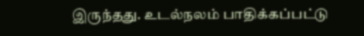இருந்தது. உடல்நலம் பாதிக்கப்பட்டு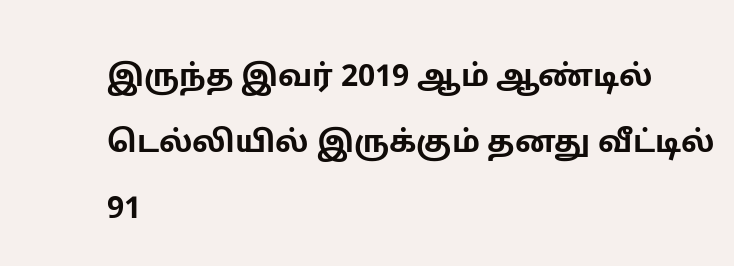இருந்த இவர் 2019 ஆம் ஆண்டில் டெல்லியில் இருக்கும் தனது வீட்டில் 91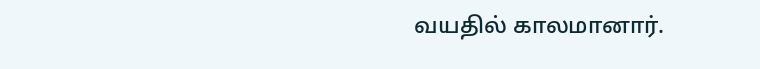வயதில் காலமானார்.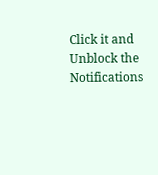Click it and Unblock the Notifications